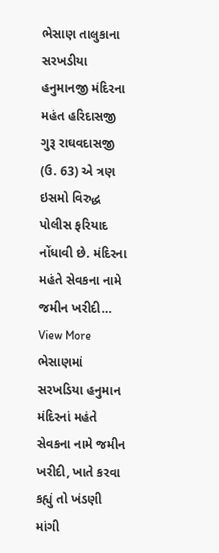ભેસાણ તાલુકાના સરખડીયા હનુમાનજી મંદિરના મહંત હરિદાસજી ગુરૂ રાઘવદાસજી (ઉ. 63) એ ત્રણ ઇસમો વિરુદ્ધ પોલીસ ફરિયાદ નોંધાવી છે. મંદિરના મહંતે સેવકના નામે જમીન ખરીદી…
View More ભેસાણમાં સરખડિયા હનુમાન મંદિરનાં મહંતે સેવકના નામે જમીન ખરીદી, ખાતે કરવા કહ્યું તો ખંડણી માંગી